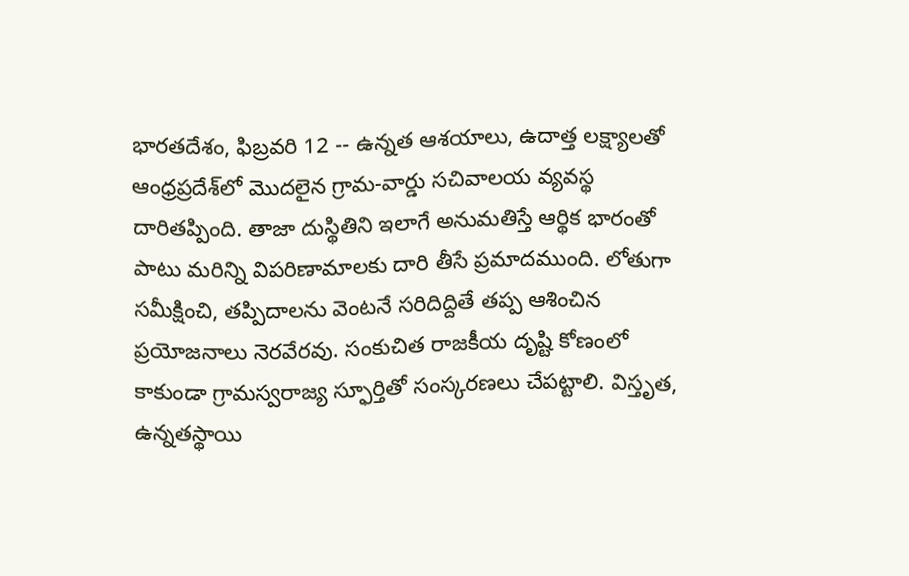భారతదేశం, ఫిబ్రవరి 12 -- ఉన్నత ఆశయాలు, ఉదాత్త లక్ష్యాలతో ఆంధ్రప్రదేశ్‌లో మొదలైన గ్రామ-వార్డు సచివాలయ వ్యవస్థ దారితప్పింది. తాజా దుస్థితిని ఇలాగే అనుమతిస్తే ఆర్థిక భారంతో పాటు మరిన్ని విపరిణామాలకు దారి తీసే ప్రమాదముంది. లోతుగా సమీక్షించి, తప్పిదాలను వెంటనే సరిదిద్దితే తప్ప ఆశించిన ప్రయోజనాలు నెరవేరవు. సంకుచిత రాజకీయ దృష్టి కోణంలో కాకుండా గ్రామస్వరాజ్య స్ఫూర్తితో సంస్కరణలు చేపట్టాలి. విస్తృత‌, ఉన్నతస్థాయి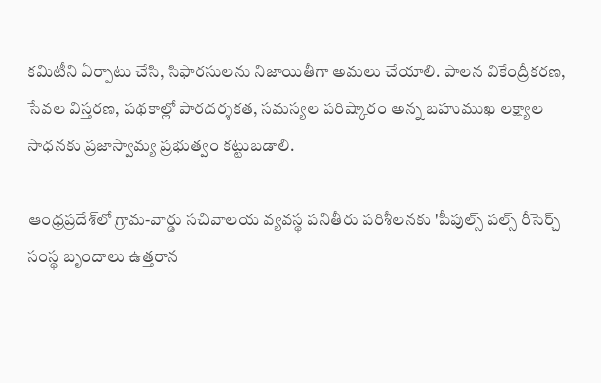కమిటీని ఏర్పాటు చేసి, సిఫారసులను నిజాయితీగా అమలు చేయాలి. పాలన వికేంద్రీకరణ, సేవల విస్తరణ, పథకాల్లో పారదర్శకత, సమస్యల పరిష్కారం అన్న బహుముఖ లక్ష్యాల సాధనకు ప్రజాస్వామ్య ప్రభుత్వం కట్టుబడాలి.

ఆంధ్రప్రదేశ్‌లో గ్రామ-వార్డు సచివాలయ వ్యవస్థ పనితీరు పరిశీలనకు 'పీపుల్స్ పల్స్ రీసెర్చ్ సంస్థ బృందాలు ఉత్తరాన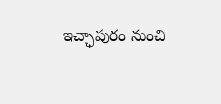ఇచ్ఛాపురం నుంచి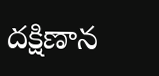దక్షిణాన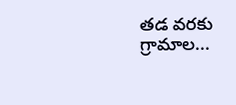తడ వరకు గ్రామాల...